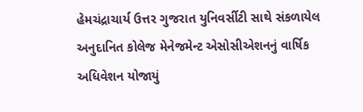હેમચંદ્રાચાર્ય ઉત્તર ગુજરાત યુનિવર્સીટી સાથે સંકળાયેલ અનુદાનિત કોલેજ મેનેજમેન્ટ એસોસીએશનનું વાર્ષિક અધિવેશન યોજાયું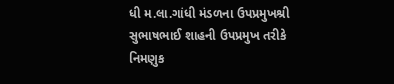ધી મ.લા.ગાંધી મંડળના ઉપપ્રમુખશ્રી સુભાષભાઈ શાહની ઉપપ્રમુખ તરીકે નિમણુક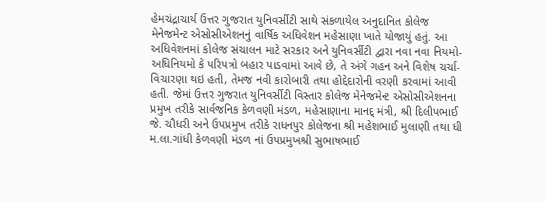હેમચંદ્રાચાર્ય ઉત્તર ગુજરાત યુનિવર્સીટી સાથે સંકળાયેલ અનુદાનિત કોલેજ મેનેજમેન્ટ એસોસીએશનનું વાર્ષિક અધિવેશન મહેસાણા ખાતે યોજાયું હતું. આ અધિવેશનમાં કોલેજ સંચાલન માટે સરકાર અને યુનિવર્સીટી દ્વારા નવા નવા નિયમો- અધિનિયમો કે પરિપત્રો બહાર પાડવામાં આવે છે, તે અંગે ગહન અને વિશેષ ચર્ચા-વિચારણા થઇ હતી, તેમજ નવી કારોબારી તથા હોદ્દેદારોની વરણી કરવામાં આવી હતી. જેમાં ઉત્તર ગુજરાત યુનિવર્સીટી વિસ્તાર કોલેજ મેનેજમેન્ટ એસોસીએશનના પ્રમુખ તરીકે સાર્વજનિક કેળવણી મંડળ, મહેસાણાના માનદ્ મંત્રી, શ્રી દિલીપભાઈ જે. ચૌધરી અને ઉપપ્રમુખ તરીકે રાધનપુર કોલેજના શ્રી મહેશભાઈ મુલાણી તથા ધી મ.લા.ગાંધી કેળવણી મંડળ નાં ઉપપ્રમુખશ્રી સુભાષભાઈ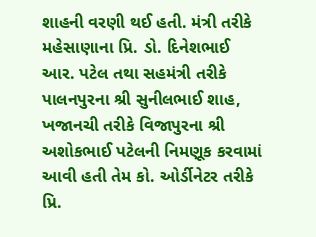શાહની વરણી થઈ હતી. મંત્રી તરીકે મહેસાણાના પ્રિ. ડો. દિનેશભાઈ આર. પટેલ તથા સહમંત્રી તરીકે પાલનપુરના શ્રી સુનીલભાઈ શાહ, ખજાનચી તરીકે વિજાપુરના શ્રી અશોકભાઈ પટેલની નિમણૂક કરવામાં આવી હતી તેમ કો. ઓર્ડીનેટર તરીકે પ્રિ.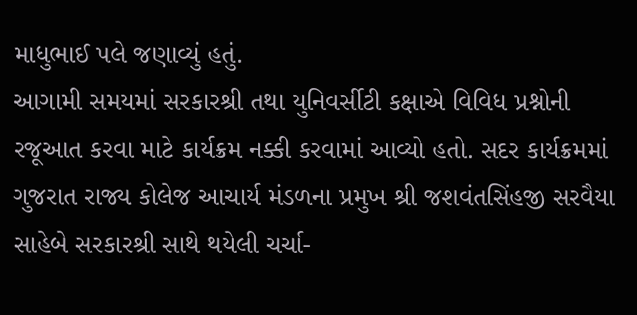માધુભાઈ પલે જણાવ્યું હતું.
આગામી સમયમાં સરકારશ્રી તથા યુનિવર્સીટી કક્ષાએ વિવિધ પ્રશ્નોની રજૂઆત કરવા માટે કાર્યક્રમ નક્કી કરવામાં આવ્યો હતો. સદર કાર્યક્રમમાં ગુજરાત રાજ્ય કોલેજ આચાર્ય મંડળના પ્રમુખ શ્રી જશવંતસિંહજી સરવૈયા સાહેબે સરકારશ્રી સાથે થયેલી ચર્ચા-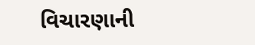વિચારણાની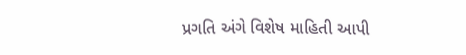પ્રગતિ અંગે વિશેષ માહિતી આપી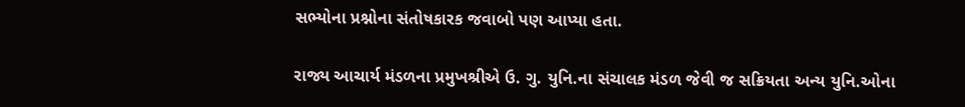સભ્યોના પ્રશ્નોના સંતોષકારક જવાબો પણ આપ્યા હતા.

રાજ્ય આચાર્ય મંડળના પ્રમુખશ્રીએ ઉ. ગુ. યુનિ.ના સંચાલક મંડળ જેવી જ સક્રિયતા અન્ય યુનિ.ઓના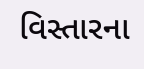વિસ્તારના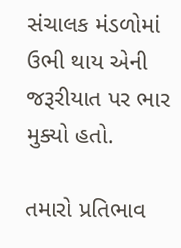સંચાલક મંડળોમાં ઉભી થાય એની જરૂરીયાત પર ભાર મુક્યો હતો.

તમારો પ્રતિભાવ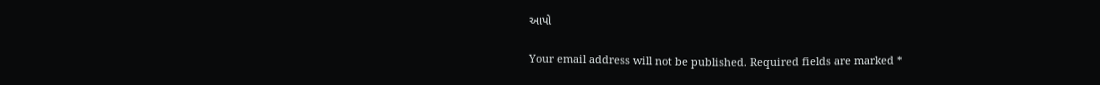આપો

Your email address will not be published. Required fields are marked *